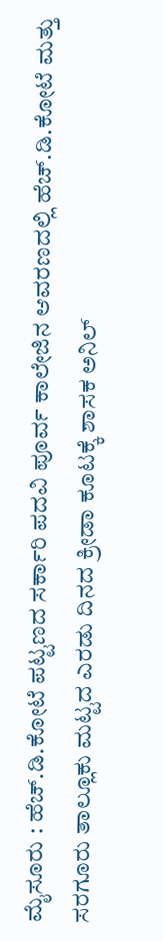ಮೈಸೂರು : ಹೆಚ್.ಡಿ.ಕೋಟೆ ಪಟ್ಟಣದ ಸರ್ಕಾರಿ ಪದವಿ ಪೂರ್ವ ಕಾಲೇಜಿನ ಆವರಣದಲ್ಲಿ ಹೆಚ್.ಡಿ.ಕೋಟೆ ಮತ್ತು ಸರಗೂರು ತಾಲ್ಲೂಕು ಮಟ್ಟದ ಎರಡು ದಿನದ ಕ್ರೀಡಾ ಕೂಟಕ್ಕೆ ಶಾಸಕ ಅನಿಲ್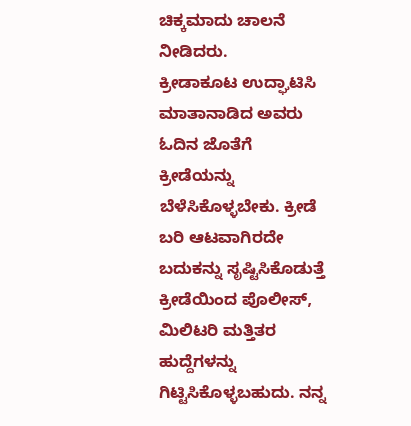ಚಿಕ್ಕಮಾದು ಚಾಲನೆ ನೀಡಿದರು.
ಕ್ರೀಡಾಕೂಟ ಉದ್ಘಾಟಿಸಿ ಮಾತಾನಾಡಿದ ಅವರು ಓದಿನ ಜೊತೆಗೆ ಕ್ರೀಡೆಯನ್ನು ಬೆಳೆಸಿಕೊಳ್ಳಬೇಕು. ಕ್ರೀಡೆ ಬರಿ ಆಟವಾಗಿರದೇ ಬದುಕನ್ನು ಸೃಷ್ಟಿಸಿಕೊಡುತ್ತೆ ಕ್ರೀಡೆಯಿಂದ ಪೊಲೀಸ್, ಮಿಲಿಟರಿ ಮತ್ತಿತರ ಹುದ್ದೆಗಳನ್ನು ಗಿಟ್ಟಿಸಿಕೊಳ್ಳಬಹುದು. ನನ್ನ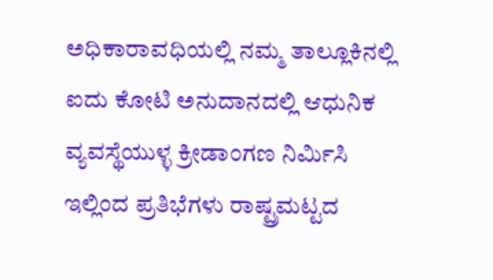ಅಧಿಕಾರಾವಧಿಯಲ್ಲಿ ನಮ್ಮ ತಾಲ್ಲೂಕಿನಲ್ಲಿ ಐದು ಕೋಟಿ ಅನುದಾನದಲ್ಲಿ ಆಧುನಿಕ ವ್ಯವಸ್ಥೆಯುಳ್ಳ ಕ್ರೀಡಾಂಗಣ ನಿರ್ಮಿಸಿ ಇಲ್ಲಿಂದ ಪ್ರತಿಭೆಗಳು ರಾಷ್ಟ್ರಮಟ್ಟದ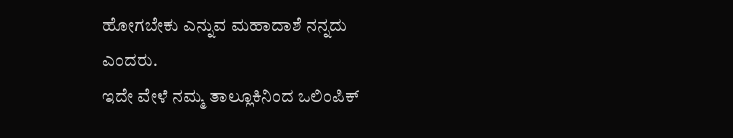ಹೋಗಬೇಕು ಎನ್ನುವ ಮಹಾದಾಶೆ ನನ್ನದು ಎಂದರು.
ಇದೇ ವೇಳೆ ನಮ್ಮ ತಾಲ್ಲೂಕಿನಿಂದ ಒಲಿಂಪಿಕ್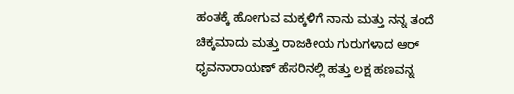ಹಂತಕ್ಕೆ ಹೋಗುವ ಮಕ್ಕಳಿಗೆ ನಾನು ಮತ್ತು ನನ್ನ ತಂದೆ ಚಿಕ್ಕಮಾದು ಮತ್ತು ರಾಜಕೀಯ ಗುರುಗಳಾದ ಆರ್ ಧೃವನಾರಾಯಣ್ ಹೆಸರಿನಲ್ಲಿ ಹತ್ತು ಲಕ್ಷ ಹಣವನ್ನ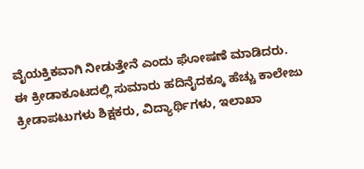ವೈಯಕ್ತಿಕವಾಗಿ ನೀಡುತ್ತೇನೆ ಎಂದು ಘೋಷಣೆ ಮಾಡಿದರು.
ಈ ಕ್ರೀಡಾಕೂಟದಲ್ಲಿ ಸುಮಾರು ಹದಿನೈದಕ್ಕೂ ಹೆಚ್ಚು ಕಾಲೇಜು ಕ್ರೀಡಾಪಟುಗಳು ಶಿಕ್ಷಕರು, ವಿದ್ಯಾರ್ಥಿಗಳು, ಇಲಾಖಾ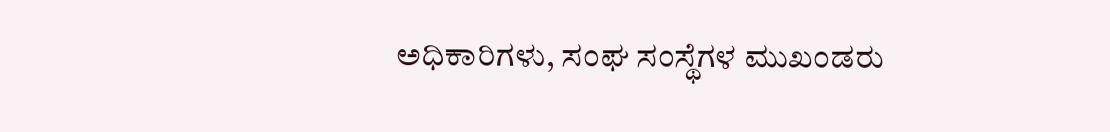ಅಧಿಕಾರಿಗಳು, ಸಂಘ ಸಂಸ್ಥೆಗಳ ಮುಖಂಡರು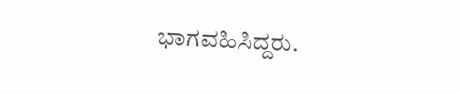ಭಾಗವಹಿಸಿದ್ದರು.